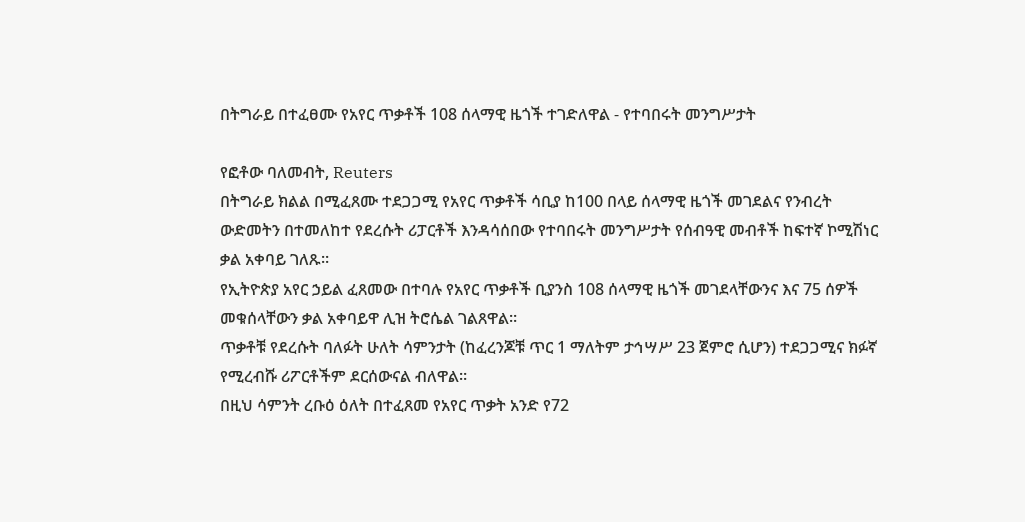በትግራይ በተፈፀሙ የአየር ጥቃቶች 108 ሰላማዊ ዜጎች ተገድለዋል - የተባበሩት መንግሥታት

የፎቶው ባለመብት, Reuters
በትግራይ ክልል በሚፈጸሙ ተደጋጋሚ የአየር ጥቃቶች ሳቢያ ከ100 በላይ ሰላማዊ ዜጎች መገደልና የንብረት ውድመትን በተመለከተ የደረሱት ሪፓርቶች እንዳሳሰበው የተባበሩት መንግሥታት የሰብዓዊ መብቶች ከፍተኛ ኮሚሽነር ቃል አቀባይ ገለጹ።
የኢትዮጵያ አየር ኃይል ፈጸመው በተባሉ የአየር ጥቃቶች ቢያንስ 108 ሰላማዊ ዜጎች መገደላቸውንና እና 75 ሰዎች መቁሰላቸውን ቃል አቀባይዋ ሊዝ ትሮሴል ገልጸዋል።
ጥቃቶቹ የደረሱት ባለፉት ሁለት ሳምንታት (ከፈረንጆቹ ጥር 1 ማለትም ታኅሣሥ 23 ጀምሮ ሲሆን) ተደጋጋሚና ክፉኛ የሚረብሹ ሪፖርቶችም ደርሰውናል ብለዋል።
በዚህ ሳምንት ረቡዕ ዕለት በተፈጸመ የአየር ጥቃት አንድ የ72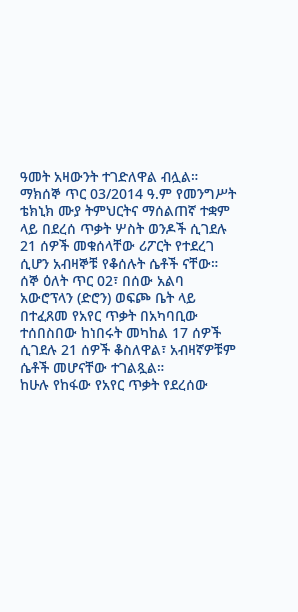ዓመት አዛውንት ተገድለዋል ብሏል።
ማክሰኞ ጥር 03/2014 ዓ.ም የመንግሥት ቴክኒክ ሙያ ትምህርትና ማሰልጠኛ ተቋም ላይ በደረሰ ጥቃት ሦስት ወንዶች ሲገደሉ 21 ሰዎች መቁሰላቸው ሪፖርት የተደረገ ሲሆን አብዛኞቹ የቆሰሉት ሴቶች ናቸው።
ሰኞ ዕለት ጥር 02፣ በሰው አልባ አውሮፕላን (ድሮን) ወፍጮ ቤት ላይ በተፈጸመ የአየር ጥቃት በአካባቢው ተሰበስበው ከነበሩት መካከል 17 ሰዎች ሲገደሉ 21 ሰዎች ቆስለዋል፣ አብዛኛዎቹም ሴቶች መሆናቸው ተገልጿል።
ከሁሉ የከፋው የአየር ጥቃት የደረሰው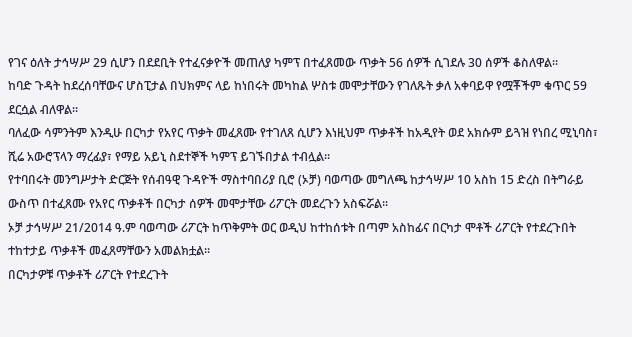የገና ዕለት ታኅሣሥ 29 ሲሆን በደደቢት የተፈናቃዮች መጠለያ ካምፕ በተፈጸመው ጥቃት 56 ሰዎች ሲገደሉ 30 ሰዎች ቆስለዋል።
ከባድ ጉዳት ከደረሰባቸውና ሆስፒታል በህክምና ላይ ከነበሩት መካከል ሦስቱ መሞታቸውን የገለጹት ቃለ አቀባይዋ የሟቾችም ቁጥር 59 ደርሷል ብለዋል።
ባለፈው ሳምንትም እንዲሁ በርካታ የአየር ጥቃት መፈጸሙ የተገለጸ ሲሆን እነዚህም ጥቃቶች ከአዲየት ወደ አክሱም ይጓዝ የነበረ ሚኒባስ፣ ሺሬ አውሮፕላን ማረፊያ፣ የማይ አይኒ ስደተኞች ካምፕ ይገኙበታል ተብሏል።
የተባበሩት መንግሥታት ድርጅት የሰብዓዊ ጉዳዮች ማስተባበሪያ ቢሮ (ኦቻ) ባወጣው መግለጫ ከታኅሣሥ 10 አስከ 15 ድረስ በትግራይ ውስጥ በተፈጸሙ የአየር ጥቃቶች በርካታ ሰዎች መሞታቸው ሪፖርት መደረጉን አስፍሯል።
ኦቻ ታኅሣሥ 21/2014 ዓ.ም ባወጣው ሪፖርት ከጥቅምት ወር ወዲህ ከተከሰቱት በጣም አስከፊና በርካታ ሞቶች ሪፖርት የተደረጉበት ተከተታይ ጥቃቶች መፈጸማቸውን አመልክቷል።
በርካታዎቹ ጥቃቶች ሪፖርት የተደረጉት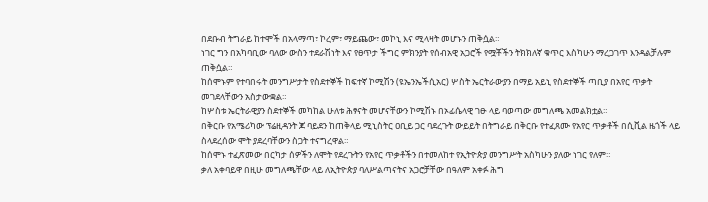በደቡብ ትግራይ ከተሞች በአላማጣ፣ ኮረም፣ ማይጨው፣ መኮኒ እና ሚላዛት መሆኑን ጠቅሷል።
ነገር ግን በአካባቢው ባለው ውስን ተደራሽነት እና የፀጥታ ችግር ምክንያት የሰብአዊ አጋሮች የሟቾችን ትክክለኛ ቁጥር እስካሁን ማረጋገጥ እንዳልቻሉም ጠቅሷል።
ከሰሞኑም የተባበሩት መንግሥታት የስደተኞች ከፍተኛ ኮሚሽን (ዩኤንኤችሲአር) ሦስት ኤርትራውያን በማይ አይኒ የስደተኞች ጣቢያ በአየር ጥቃት መገደላቸውን አስታውቋል።
ከሦስቱ ኤርትራዊያን ስደተኞች መካከል ሁለቱ ሕፃናት መሆናቸውን ኮሚሽኑ በኦፊሴላዊ ገፁ ላይ ባወጣው መግለጫ አመልክቷል።
በቅርቡ የአሜሪካው ፕሬዚዳንት ጆ ባይደን ከጠቅላይ ሚኒስትር ዐቢይ ጋር ባደረጉት ውይይት በትግራይ በቅርቡ የተፈጸሙ የአየር ጥቃቶች በሲቪል ዜጎች ላይ ስላደረሰው ሞት ያደረባቸውን ስጋት ተናግረዋል።
ከሰሞኑ ተፈጽመው በርካታ ሰዎችን ለሞት የደረጉትን የአየር ጥቃቶችን በተመለከተ የኢትዮጵያ መንግሥት አስካሁን ያለው ነገር የለም።
ቃለ አቀባይዋ በዚሁ መግለጫቸው ላይ ለኢትዮጵያ ባለሥልጣናትና አጋሮቻቸው በዓለም አቀፉ ሕግ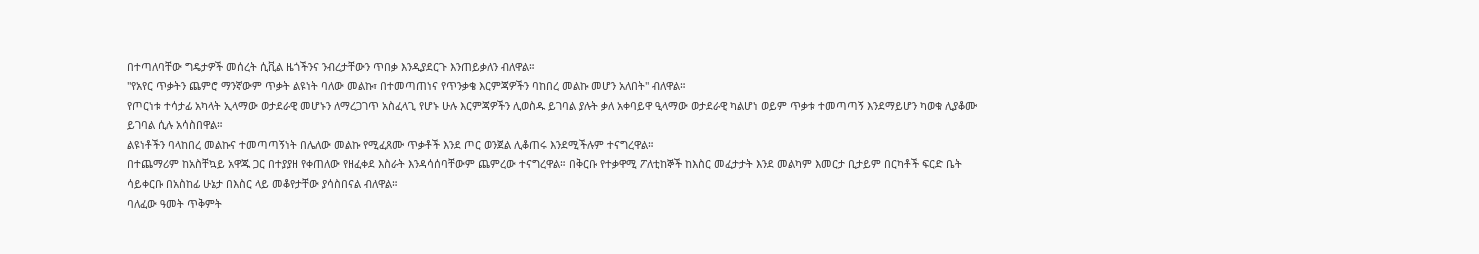በተጣለባቸው ግዴታዎች መሰረት ሲቪል ዜጎችንና ንብረታቸውን ጥበቃ እንዲያደርጉ እንጠይቃለን ብለዋል።
"የአየር ጥቃትን ጨምሮ ማንኛውም ጥቃት ልዩነት ባለው መልኩ፣ በተመጣጠነና የጥንቃቄ እርምጃዎችን ባከበረ መልኩ መሆን አለበት" ብለዋል።
የጦርነቱ ተሳታፊ አካላት ኢላማው ወታደራዊ መሆኑን ለማረጋገጥ አስፈላጊ የሆኑ ሁሉ እርምጃዎችን ሊወስዱ ይገባል ያሉት ቃለ አቀባይዋ ዒላማው ወታደራዊ ካልሆነ ወይም ጥቃቱ ተመጣጣኝ እንደማይሆን ካወቁ ሊያቆሙ ይገባል ሲሉ አሳስበዋል።
ልዩነቶችን ባላከበረ መልኩና ተመጣጣኝነት በሌለው መልኩ የሚፈጸሙ ጥቃቶች እንደ ጦር ወንጀል ሊቆጠሩ እንደሚችሉም ተናግረዋል።
በተጨማሪም ከአስቸኳይ አዋጁ ጋር በተያያዘ የቀጠለው የዘፈቀደ እስራት እንዳሳሰባቸውም ጨምረው ተናግረዋል። በቅርቡ የተቃዋሚ ፖለቲከኞች ከእስር መፈታታት እንደ መልካም እመርታ ቢታይም በርካቶች ፍርድ ቤት ሳይቀርቡ በአስከፊ ሁኔታ በእስር ላይ መቆየታቸው ያሳስበናል ብለዋል።
ባለፈው ዓመት ጥቅምት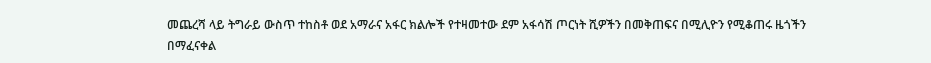መጨረሻ ላይ ትግራይ ውስጥ ተከስቶ ወደ አማራና አፋር ክልሎች የተዛመተው ደም አፋሳሽ ጦርነት ሺዎችን በመቅጠፍና በሚሊዮን የሚቆጠሩ ዜጎችን በማፈናቀል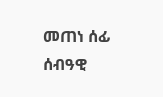መጠነ ሰፊ ሰብዓዊ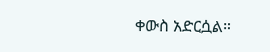ቀውስ አድርሷል።